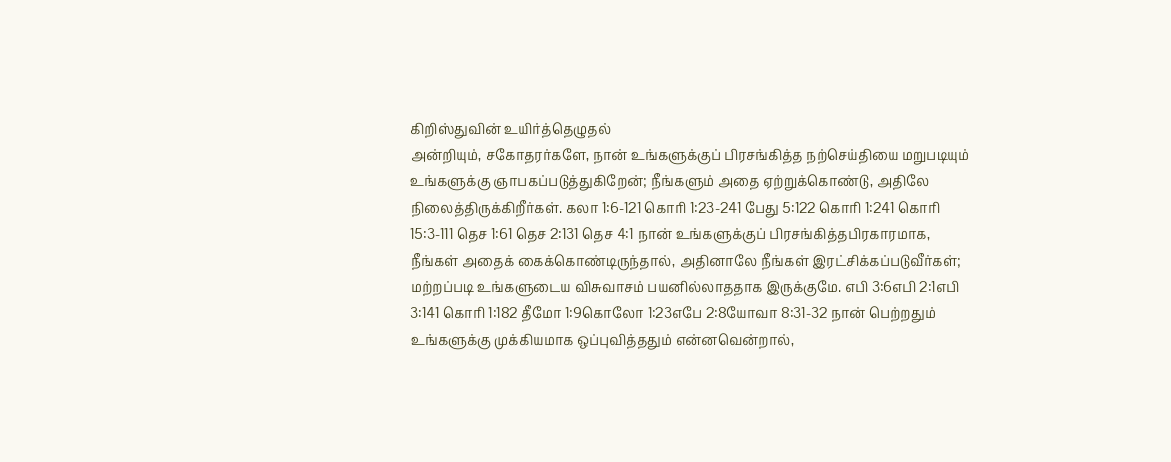கிறிஸ்துவின் உயிர்த்தெழுதல்
அன்றியும், சகோதரர்களே, நான் உங்களுக்குப் பிரசங்கித்த நற்செய்தியை மறுபடியும் உங்களுக்கு ஞாபகப்படுத்துகிறேன்; நீங்களும் அதை ஏற்றுக்கொண்டு, அதிலே நிலைத்திருக்கிறீர்கள். கலா 1:6-121 கொரி 1:23-241 பேது 5:122 கொரி 1:241 கொரி 15:3-111 தெச 1:61 தெச 2:131 தெச 4:1 நான் உங்களுக்குப் பிரசங்கித்தபிரகாரமாக, நீங்கள் அதைக் கைக்கொண்டிருந்தால், அதினாலே நீங்கள் இரட்சிக்கப்படுவீர்கள்; மற்றப்படி உங்களுடைய விசுவாசம் பயனில்லாததாக இருக்குமே. எபி 3:6எபி 2:1எபி 3:141 கொரி 1:182 தீமோ 1:9கொலோ 1:23எபே 2:8யோவா 8:31-32 நான் பெற்றதும் உங்களுக்கு முக்கியமாக ஒப்புவித்ததும் என்னவென்றால்,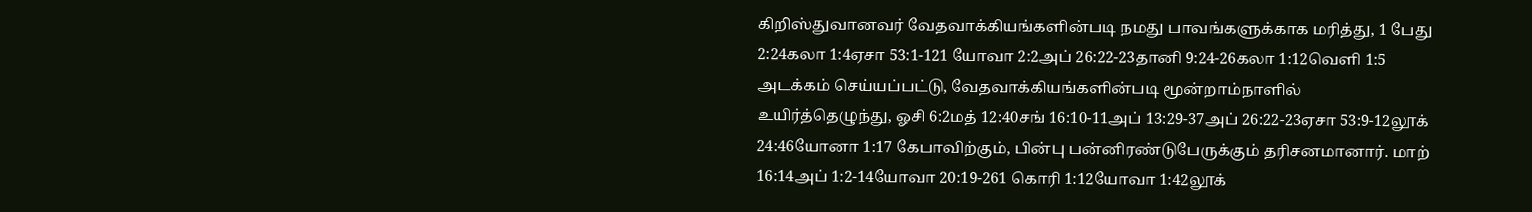கிறிஸ்துவானவர் வேதவாக்கியங்களின்படி நமது பாவங்களுக்காக மரித்து, 1 பேது 2:24கலா 1:4ஏசா 53:1-121 யோவா 2:2அப் 26:22-23தானி 9:24-26கலா 1:12வெளி 1:5 அடக்கம் செய்யப்பட்டு, வேதவாக்கியங்களின்படி மூன்றாம்நாளில் உயிர்த்தெழுந்து, ஓசி 6:2மத் 12:40சங் 16:10-11அப் 13:29-37அப் 26:22-23ஏசா 53:9-12லூக் 24:46யோனா 1:17 கேபாவிற்கும், பின்பு பன்னிரண்டுபேருக்கும் தரிசனமானார். மாற் 16:14அப் 1:2-14யோவா 20:19-261 கொரி 1:12யோவா 1:42லூக்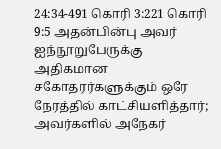24:34-491 கொரி 3:221 கொரி 9:5 அதன்பின்பு அவர் ஐந்நூறுபேருக்கு அதிகமான சகோதரர்களுக்கும் ஒரே நேரத்தில் காட்சியளித்தார்; அவர்களில் அநேகர்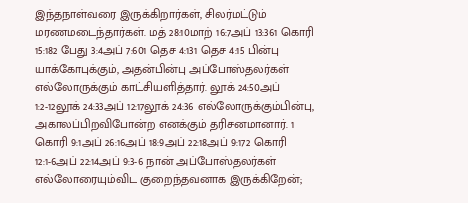இந்தநாள்வரை இருக்கிறார்கள், சிலர்மட்டும் மரணமடைந்தார்கள். மத் 28:10மாற் 16:7அப் 13:361 கொரி 15:182 பேது 3:4அப் 7:601 தெச 4:131 தெச 4:15 பின்பு யாக்கோபுக்கும், அதன்பின்பு அப்போஸ்தலர்கள் எல்லோருக்கும் காட்சியளித்தார். லூக் 24:50அப் 1:2-12லூக் 24:33அப் 12:17லூக் 24:36 எல்லோருக்கும்பின்பு, அகாலப்பிறவிபோன்ற எனக்கும் தரிசனமானார். 1 கொரி 9:1அப் 26:16அப் 18:9அப் 22:18அப் 9:172 கொரி 12:1-6அப் 22:14அப் 9:3-6 நான் அப்போஸ்தலர்கள் எல்லோரையும்விட குறைந்தவனாக இருக்கிறேன்;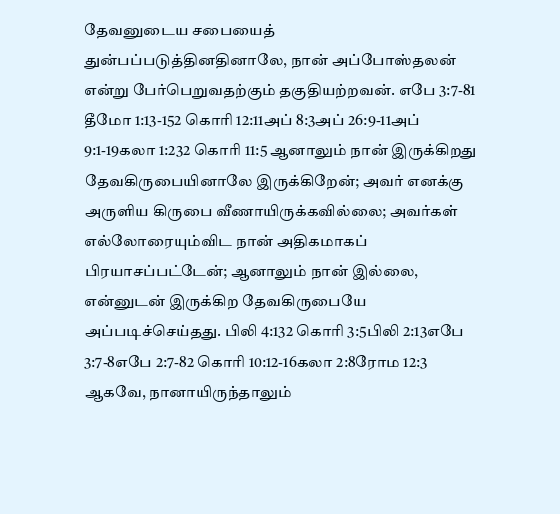தேவனுடைய சபையைத் துன்பப்படுத்தினதினாலே, நான் அப்போஸ்தலன் என்று பேர்பெறுவதற்கும் தகுதியற்றவன். எபே 3:7-81 தீமோ 1:13-152 கொரி 12:11அப் 8:3அப் 26:9-11அப் 9:1-19கலா 1:232 கொரி 11:5 ஆனாலும் நான் இருக்கிறது தேவகிருபையினாலே இருக்கிறேன்; அவர் எனக்கு அருளிய கிருபை வீணாயிருக்கவில்லை; அவர்கள் எல்லோரையும்விட நான் அதிகமாகப் பிரயாசப்பட்டேன்; ஆனாலும் நான் இல்லை, என்னுடன் இருக்கிற தேவகிருபையே அப்படிச்செய்தது. பிலி 4:132 கொரி 3:5பிலி 2:13எபே 3:7-8எபே 2:7-82 கொரி 10:12-16கலா 2:8ரோம 12:3 ஆகவே, நானாயிருந்தாலும்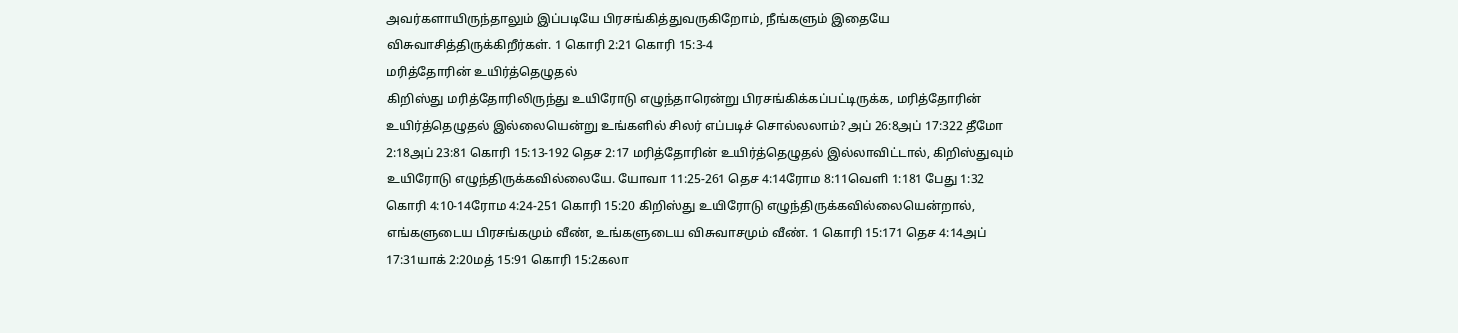அவர்களாயிருந்தாலும் இப்படியே பிரசங்கித்துவருகிறோம், நீங்களும் இதையே விசுவாசித்திருக்கிறீர்கள். 1 கொரி 2:21 கொரி 15:3-4
மரித்தோரின் உயிர்த்தெழுதல்
கிறிஸ்து மரித்தோரிலிருந்து உயிரோடு எழுந்தாரென்று பிரசங்கிக்கப்பட்டிருக்க, மரித்தோரின் உயிர்த்தெழுதல் இல்லையென்று உங்களில் சிலர் எப்படிச் சொல்லலாம்? அப் 26:8அப் 17:322 தீமோ 2:18அப் 23:81 கொரி 15:13-192 தெச 2:17 மரித்தோரின் உயிர்த்தெழுதல் இல்லாவிட்டால், கிறிஸ்துவும் உயிரோடு எழுந்திருக்கவில்லையே. யோவா 11:25-261 தெச 4:14ரோம 8:11வெளி 1:181 பேது 1:32 கொரி 4:10-14ரோம 4:24-251 கொரி 15:20 கிறிஸ்து உயிரோடு எழுந்திருக்கவில்லையென்றால், எங்களுடைய பிரசங்கமும் வீண், உங்களுடைய விசுவாசமும் வீண். 1 கொரி 15:171 தெச 4:14அப் 17:31யாக் 2:20மத் 15:91 கொரி 15:2கலா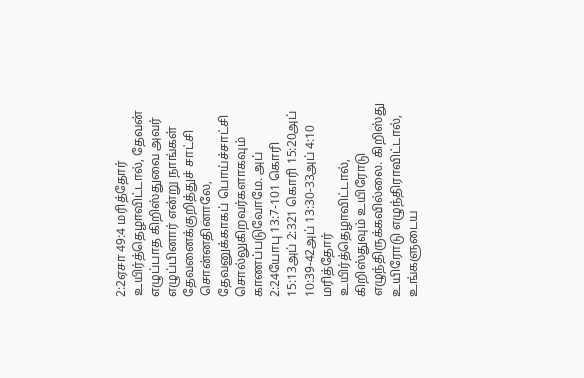2:2ஏசா 49:4 மரித்தோர் உயிர்த்தெழாவிட்டால், தேவன் எழுப்பாத கிறிஸ்துவை அவர் எழுப்பினார் என்று நாங்கள் தேவனைக்குறித்துச் சாட்சி சொன்னதினாலே, தேவனுக்காகப் பொய்ச்சாட்சி சொல்லுகிறவர்களாகவும் காணப்படுவோமே. அப் 2:24யோபு 13:7-101 கொரி 15:13அப் 2:321 கொரி 15:20அப் 10:39-42அப் 13:30-33அப் 4:10 மரித்தோர் உயிர்த்தெழாவிட்டால், கிறிஸ்துவும் உயிரோடு எழுந்திருக்கவில்லை. கிறிஸ்து உயிரோடு எழுந்திராவிட்டால், உங்களுடைய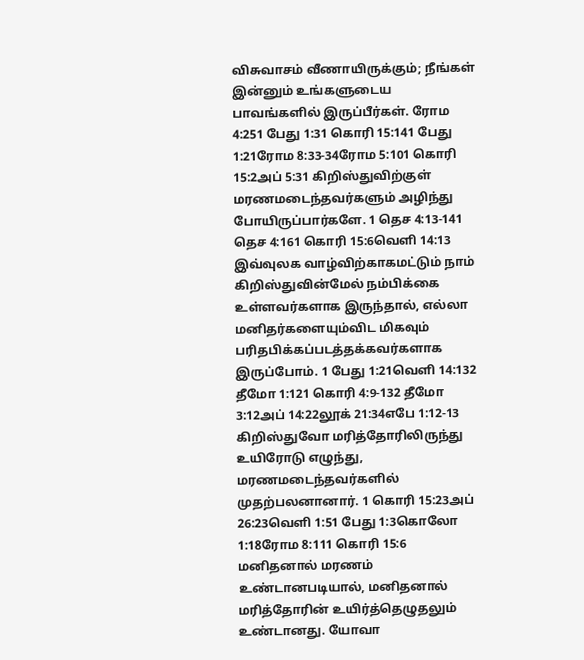விசுவாசம் வீணாயிருக்கும்; நீங்கள் இன்னும் உங்களுடைய பாவங்களில் இருப்பீர்கள். ரோம 4:251 பேது 1:31 கொரி 15:141 பேது 1:21ரோம 8:33-34ரோம 5:101 கொரி 15:2அப் 5:31 கிறிஸ்துவிற்குள் மரணமடைந்தவர்களும் அழிந்து போயிருப்பார்களே. 1 தெச 4:13-141 தெச 4:161 கொரி 15:6வெளி 14:13 இவ்வுலக வாழ்விற்காகமட்டும் நாம் கிறிஸ்துவின்மேல் நம்பிக்கை உள்ளவர்களாக இருந்தால், எல்லா மனிதர்களையும்விட மிகவும் பரிதபிக்கப்படத்தக்கவர்களாக இருப்போம். 1 பேது 1:21வெளி 14:132 தீமோ 1:121 கொரி 4:9-132 தீமோ 3:12அப் 14:22லூக் 21:34எபே 1:12-13 கிறிஸ்துவோ மரித்தோரிலிருந்து உயிரோடு எழுந்து, மரணமடைந்தவர்களில் முதற்பலனானார். 1 கொரி 15:23அப் 26:23வெளி 1:51 பேது 1:3கொலோ 1:18ரோம 8:111 கொரி 15:6 மனிதனால் மரணம் உண்டானபடியால், மனிதனால் மரித்தோரின் உயிர்த்தெழுதலும் உண்டானது. யோவா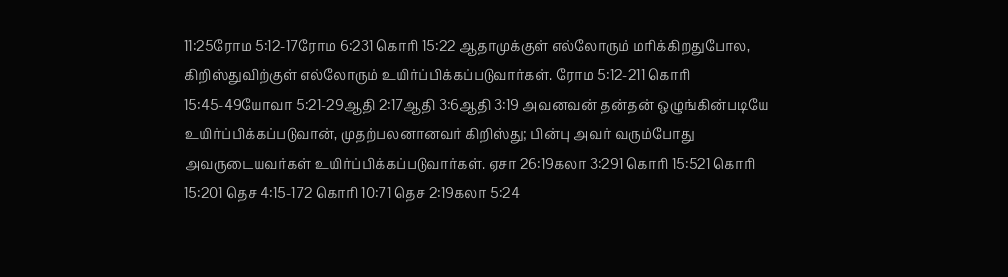11:25ரோம 5:12-17ரோம 6:231 கொரி 15:22 ஆதாமுக்குள் எல்லோரும் மரிக்கிறதுபோல, கிறிஸ்துவிற்குள் எல்லோரும் உயிர்ப்பிக்கப்படுவார்கள். ரோம 5:12-211 கொரி 15:45-49யோவா 5:21-29ஆதி 2:17ஆதி 3:6ஆதி 3:19 அவனவன் தன்தன் ஒழுங்கின்படியே உயிர்ப்பிக்கப்படுவான், முதற்பலனானவர் கிறிஸ்து; பின்பு அவர் வரும்போது அவருடையவர்கள் உயிர்ப்பிக்கப்படுவார்கள். ஏசா 26:19கலா 3:291 கொரி 15:521 கொரி 15:201 தெச 4:15-172 கொரி 10:71 தெச 2:19கலா 5:24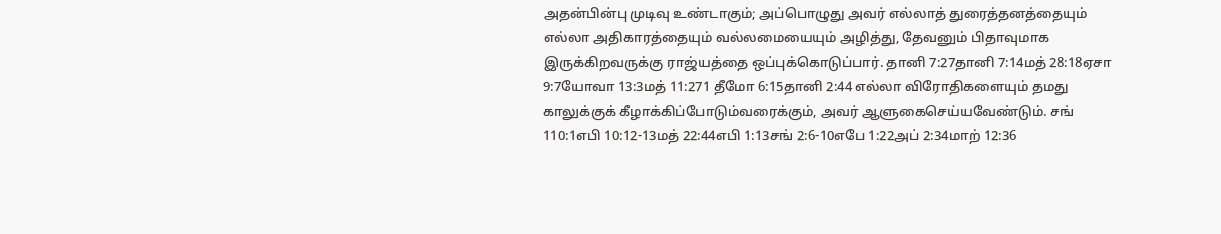அதன்பின்பு முடிவு உண்டாகும்; அப்பொழுது அவர் எல்லாத் துரைத்தனத்தையும் எல்லா அதிகாரத்தையும் வல்லமையையும் அழித்து, தேவனும் பிதாவுமாக இருக்கிறவருக்கு ராஜ்யத்தை ஒப்புக்கொடுப்பார். தானி 7:27தானி 7:14மத் 28:18ஏசா 9:7யோவா 13:3மத் 11:271 தீமோ 6:15தானி 2:44 எல்லா விரோதிகளையும் தமது காலுக்குக் கீழாக்கிப்போடும்வரைக்கும், அவர் ஆளுகைசெய்யவேண்டும். சங் 110:1எபி 10:12-13மத் 22:44எபி 1:13சங் 2:6-10எபே 1:22அப் 2:34மாற் 12:36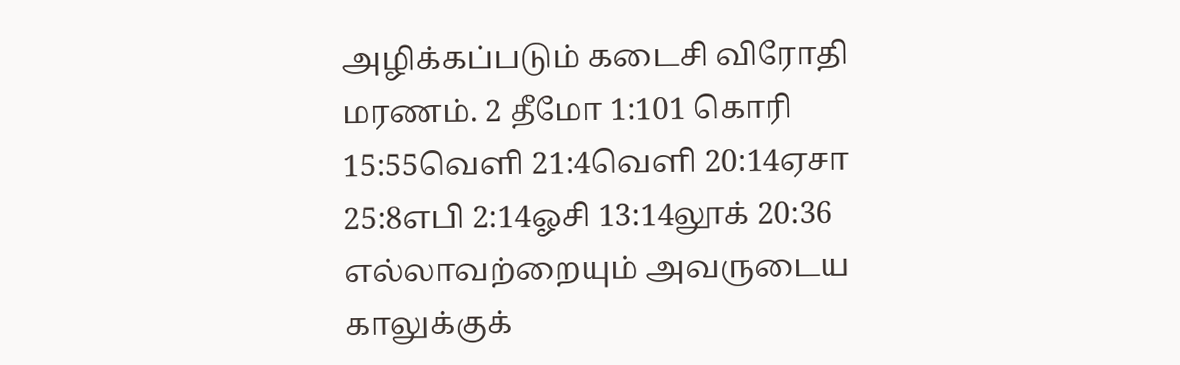அழிக்கப்படும் கடைசி விரோதி மரணம். 2 தீமோ 1:101 கொரி 15:55வெளி 21:4வெளி 20:14ஏசா 25:8எபி 2:14ஓசி 13:14லூக் 20:36 எல்லாவற்றையும் அவருடைய காலுக்குக்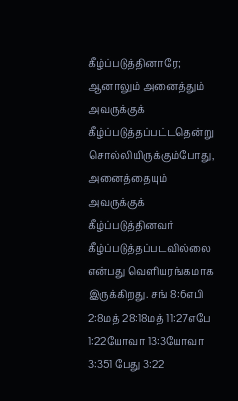கீழ்ப்படுத்தினாரே; ஆனாலும் அனைத்தும் அவருக்குக் கீழ்ப்படுத்தப்பட்டதென்று சொல்லியிருக்கும்போது, அனைத்தையும் அவருக்குக் கீழ்ப்படுத்தினவர் கீழ்ப்படுத்தப்படவில்லை என்பது வெளியரங்கமாக இருக்கிறது. சங் 8:6எபி 2:8மத் 28:18மத் 11:27எபே 1:22யோவா 13:3யோவா 3:351 பேது 3:22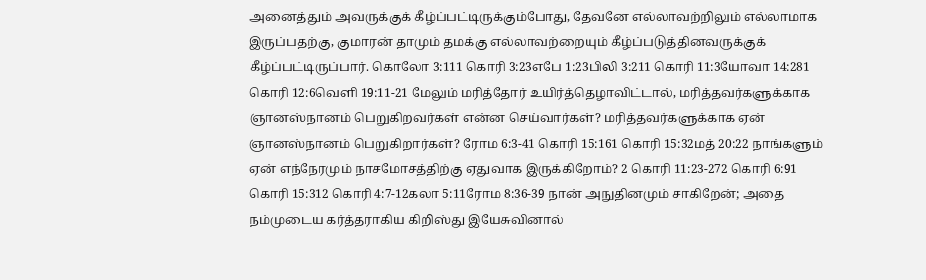அனைத்தும் அவருக்குக் கீழ்ப்பட்டிருக்கும்போது, தேவனே எல்லாவற்றிலும் எல்லாமாக இருப்பதற்கு, குமாரன் தாமும் தமக்கு எல்லாவற்றையும் கீழ்ப்படுத்தினவருக்குக் கீழ்ப்பட்டிருப்பார். கொலோ 3:111 கொரி 3:23எபே 1:23பிலி 3:211 கொரி 11:3யோவா 14:281 கொரி 12:6வெளி 19:11-21 மேலும் மரித்தோர் உயிர்த்தெழாவிட்டால், மரித்தவர்களுக்காக ஞானஸ்நானம் பெறுகிறவர்கள் என்ன செய்வார்கள்? மரித்தவர்களுக்காக ஏன் ஞானஸ்நானம் பெறுகிறார்கள்? ரோம 6:3-41 கொரி 15:161 கொரி 15:32மத் 20:22 நாங்களும் ஏன் எந்நேரமும் நாசமோசத்திற்கு ஏதுவாக இருக்கிறோம்? 2 கொரி 11:23-272 கொரி 6:91 கொரி 15:312 கொரி 4:7-12கலா 5:11ரோம 8:36-39 நான் அநுதினமும் சாகிறேன்; அதை நம்முடைய கர்த்தராகிய கிறிஸ்து இயேசுவினால்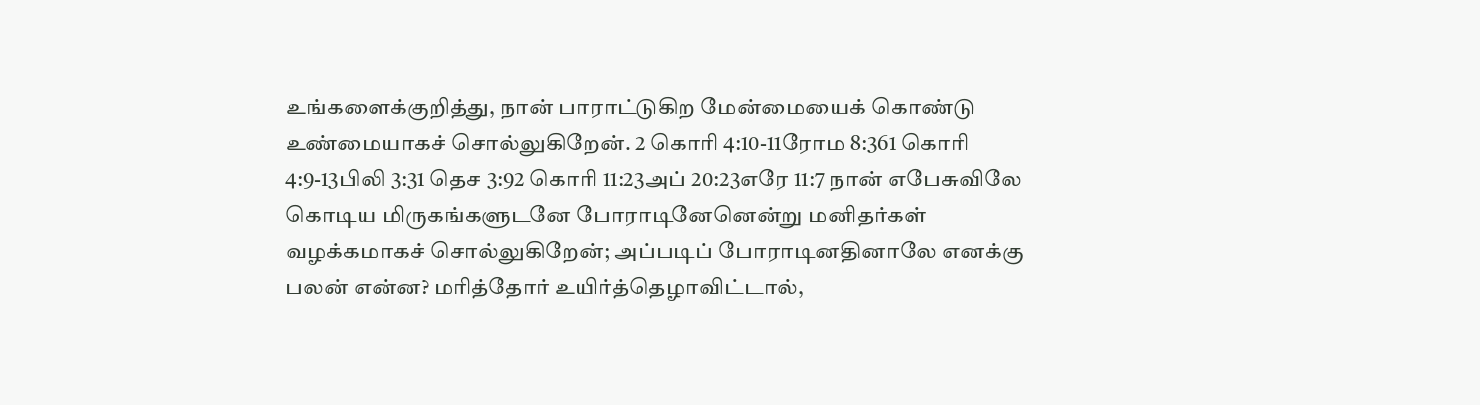உங்களைக்குறித்து, நான் பாராட்டுகிற மேன்மையைக் கொண்டு உண்மையாகச் சொல்லுகிறேன். 2 கொரி 4:10-11ரோம 8:361 கொரி 4:9-13பிலி 3:31 தெச 3:92 கொரி 11:23அப் 20:23எரே 11:7 நான் எபேசுவிலே கொடிய மிருகங்களுடனே போராடினேனென்று மனிதர்கள் வழக்கமாகச் சொல்லுகிறேன்; அப்படிப் போராடினதினாலே எனக்கு பலன் என்ன? மரித்தோர் உயிர்த்தெழாவிட்டால்,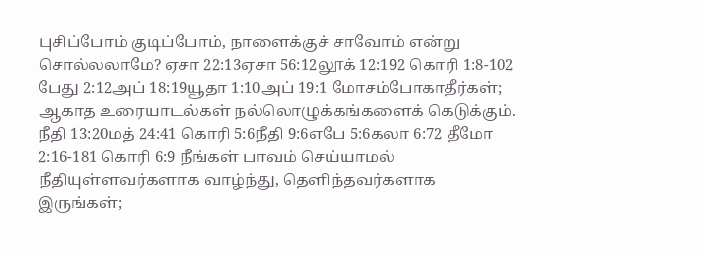புசிப்போம் குடிப்போம், நாளைக்குச் சாவோம் என்று சொல்லலாமே? ஏசா 22:13ஏசா 56:12லூக் 12:192 கொரி 1:8-102 பேது 2:12அப் 18:19யூதா 1:10அப் 19:1 மோசம்போகாதீர்கள்; ஆகாத உரையாடல்கள் நல்லொழுக்கங்களைக் கெடுக்கும். நீதி 13:20மத் 24:41 கொரி 5:6நீதி 9:6எபே 5:6கலா 6:72 தீமோ 2:16-181 கொரி 6:9 நீங்கள் பாவம் செய்யாமல் நீதியுள்ளவர்களாக வாழ்ந்து, தெளிந்தவர்களாக இருங்கள்;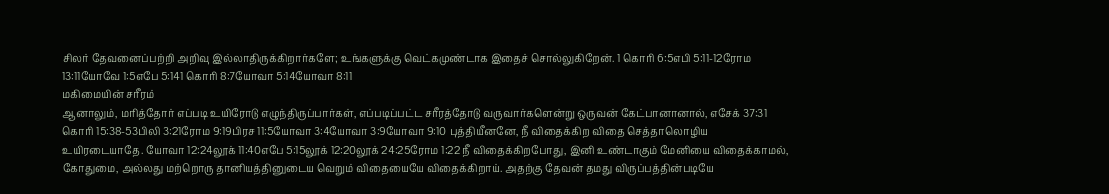சிலர் தேவனைப்பற்றி அறிவு இல்லாதிருக்கிறார்களே; உங்களுக்கு வெட்கமுண்டாக இதைச் சொல்லுகிறேன். 1 கொரி 6:5எபி 5:11-12ரோம 13:11யோவே 1:5எபே 5:141 கொரி 8:7யோவா 5:14யோவா 8:11
மகிமையின் சரீரம்
ஆனாலும், மரித்தோர் எப்படி உயிரோடு எழுந்திருப்பார்கள், எப்படிப்பட்ட சரீரத்தோடு வருவார்களென்று ஒருவன் கேட்பானானால், எசேக் 37:31 கொரி 15:38-53பிலி 3:21ரோம 9:19பிரச 11:5யோவா 3:4யோவா 3:9யோவா 9:10 புத்தியீனனே, நீ விதைக்கிற விதை செத்தாலொழிய உயிரடையாதே. யோவா 12:24லூக் 11:40எபே 5:15லூக் 12:20லூக் 24:25ரோம 1:22 நீ விதைக்கிறபோது, இனி உண்டாகும் மேனியை விதைக்காமல், கோதுமை, அல்லது மற்றொரு தானியத்தினுடைய வெறும் விதையையே விதைக்கிறாய். அதற்கு தேவன் தமது விருப்பத்தின்படியே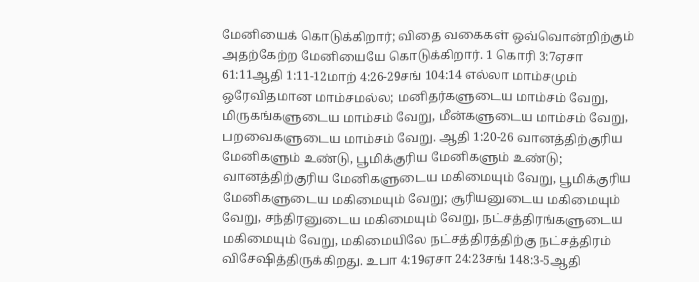மேனியைக் கொடுக்கிறார்; விதை வகைகள் ஒவ்வொன்றிற்கும் அதற்கேற்ற மேனியையே கொடுக்கிறார். 1 கொரி 3:7ஏசா 61:11ஆதி 1:11-12மாற் 4:26-29சங் 104:14 எல்லா மாம்சமும் ஒரேவிதமான மாம்சமல்ல; மனிதர்களுடைய மாம்சம் வேறு, மிருகங்களுடைய மாம்சம் வேறு, மீன்களுடைய மாம்சம் வேறு, பறவைகளுடைய மாம்சம் வேறு. ஆதி 1:20-26 வானத்திற்குரிய மேனிகளும் உண்டு, பூமிக்குரிய மேனிகளும் உண்டு; வானத்திற்குரிய மேனிகளுடைய மகிமையும் வேறு, பூமிக்குரிய மேனிகளுடைய மகிமையும் வேறு; சூரியனுடைய மகிமையும் வேறு, சந்திரனுடைய மகிமையும் வேறு, நட்சத்திரங்களுடைய மகிமையும் வேறு, மகிமையிலே நட்சத்திரத்திற்கு நட்சத்திரம் விசேஷித்திருக்கிறது. உபா 4:19ஏசா 24:23சங் 148:3-5ஆதி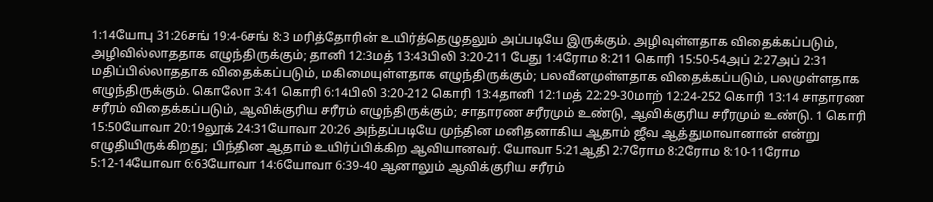1:14யோபு 31:26சங் 19:4-6சங் 8:3 மரித்தோரின் உயிர்த்தெழுதலும் அப்படியே இருக்கும். அழிவுள்ளதாக விதைக்கப்படும், அழிவில்லாததாக எழுந்திருக்கும்; தானி 12:3மத் 13:43பிலி 3:20-211 பேது 1:4ரோம 8:211 கொரி 15:50-54அப் 2:27அப் 2:31 மதிப்பில்லாததாக விதைக்கப்படும், மகிமையுள்ளதாக எழுந்திருக்கும்; பலவீனமுள்ளதாக விதைக்கப்படும், பலமுள்ளதாக எழுந்திருக்கும். கொலோ 3:41 கொரி 6:14பிலி 3:20-212 கொரி 13:4தானி 12:1மத் 22:29-30மாற் 12:24-252 கொரி 13:14 சாதாரண சரீரம் விதைக்கப்படும், ஆவிக்குரிய சரீரம் எழுந்திருக்கும்; சாதாரண சரீரமும் உண்டு, ஆவிக்குரிய சரீரமும் உண்டு. 1 கொரி 15:50யோவா 20:19லூக் 24:31யோவா 20:26 அந்தப்படியே முந்தின மனிதனாகிய ஆதாம் ஜீவ ஆத்துமாவானான் என்று எழுதியிருக்கிறது; பிந்தின ஆதாம் உயிர்ப்பிக்கிற ஆவியானவர். யோவா 5:21ஆதி 2:7ரோம 8:2ரோம 8:10-11ரோம 5:12-14யோவா 6:63யோவா 14:6யோவா 6:39-40 ஆனாலும் ஆவிக்குரிய சரீரம்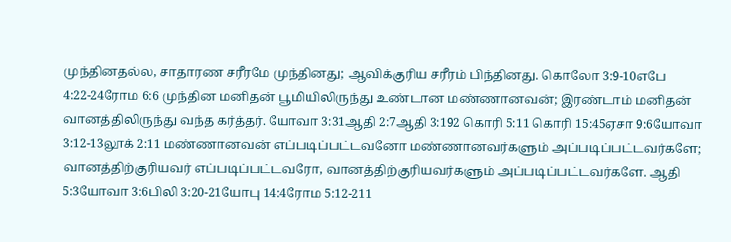முந்தினதல்ல, சாதாரண சரீரமே முந்தினது; ஆவிக்குரிய சரீரம் பிந்தினது. கொலோ 3:9-10எபே 4:22-24ரோம 6:6 முந்தின மனிதன் பூமியிலிருந்து உண்டான மண்ணானவன்; இரண்டாம் மனிதன் வானத்திலிருந்து வந்த கர்த்தர். யோவா 3:31ஆதி 2:7ஆதி 3:192 கொரி 5:11 கொரி 15:45ஏசா 9:6யோவா 3:12-13லூக் 2:11 மண்ணானவன் எப்படிப்பட்டவனோ மண்ணானவர்களும் அப்படிப்பட்டவர்களே; வானத்திற்குரியவர் எப்படிப்பட்டவரோ, வானத்திற்குரியவர்களும் அப்படிப்பட்டவர்களே. ஆதி 5:3யோவா 3:6பிலி 3:20-21யோபு 14:4ரோம 5:12-211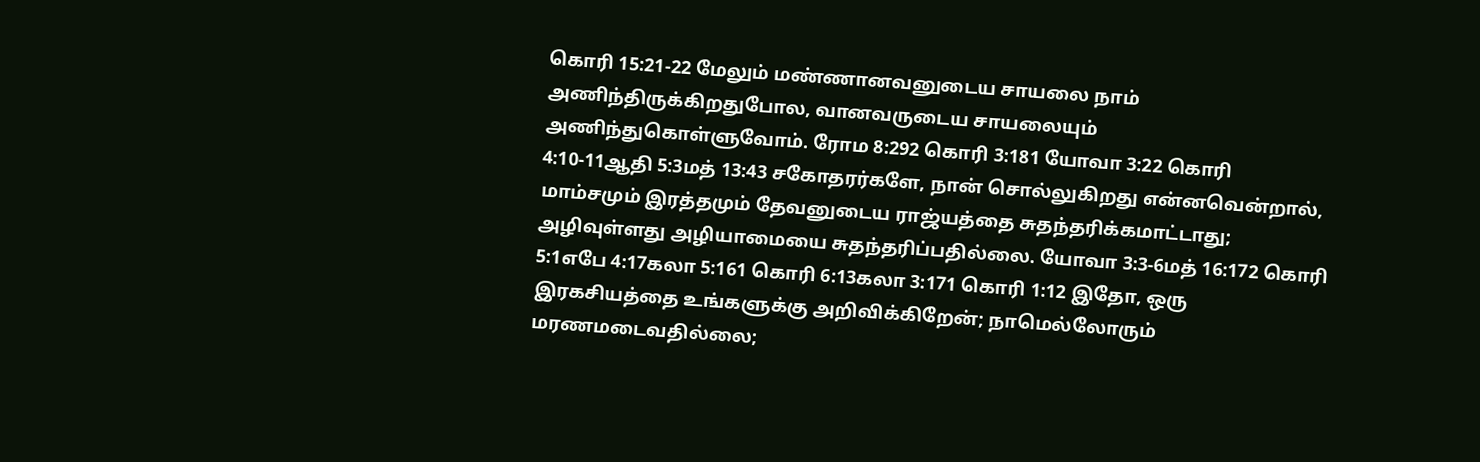கொரி 15:21-22 மேலும் மண்ணானவனுடைய சாயலை நாம் அணிந்திருக்கிறதுபோல, வானவருடைய சாயலையும் அணிந்துகொள்ளுவோம். ரோம 8:292 கொரி 3:181 யோவா 3:22 கொரி 4:10-11ஆதி 5:3மத் 13:43 சகோதரர்களே, நான் சொல்லுகிறது என்னவென்றால், மாம்சமும் இரத்தமும் தேவனுடைய ராஜ்யத்தை சுதந்தரிக்கமாட்டாது; அழிவுள்ளது அழியாமையை சுதந்தரிப்பதில்லை. யோவா 3:3-6மத் 16:172 கொரி 5:1எபே 4:17கலா 5:161 கொரி 6:13கலா 3:171 கொரி 1:12 இதோ, ஒரு இரகசியத்தை உங்களுக்கு அறிவிக்கிறேன்; நாமெல்லோரும் மரணமடைவதில்லை;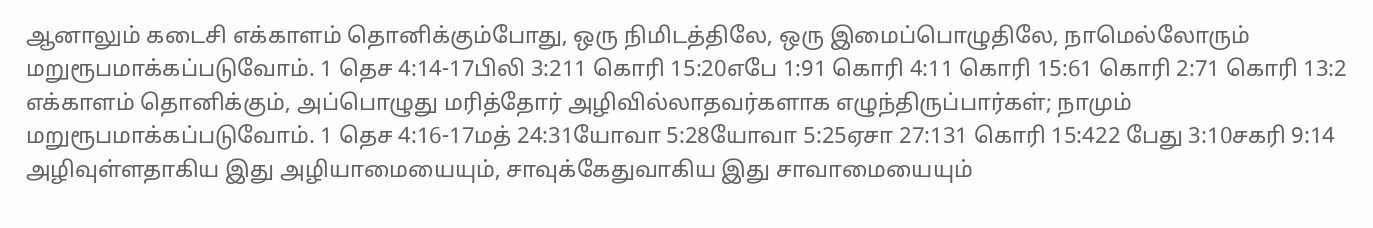ஆனாலும் கடைசி எக்காளம் தொனிக்கும்போது, ஒரு நிமிடத்திலே, ஒரு இமைப்பொழுதிலே, நாமெல்லோரும் மறுரூபமாக்கப்படுவோம். 1 தெச 4:14-17பிலி 3:211 கொரி 15:20எபே 1:91 கொரி 4:11 கொரி 15:61 கொரி 2:71 கொரி 13:2 எக்காளம் தொனிக்கும், அப்பொழுது மரித்தோர் அழிவில்லாதவர்களாக எழுந்திருப்பார்கள்; நாமும் மறுரூபமாக்கப்படுவோம். 1 தெச 4:16-17மத் 24:31யோவா 5:28யோவா 5:25ஏசா 27:131 கொரி 15:422 பேது 3:10சகரி 9:14 அழிவுள்ளதாகிய இது அழியாமையையும், சாவுக்கேதுவாகிய இது சாவாமையையும்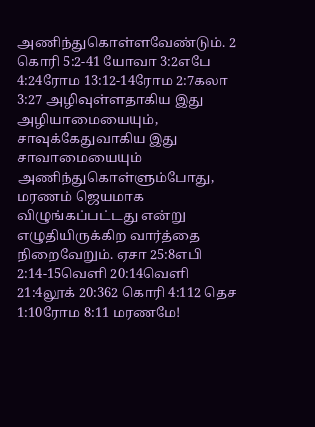அணிந்துகொள்ளவேண்டும். 2 கொரி 5:2-41 யோவா 3:2எபே 4:24ரோம 13:12-14ரோம 2:7கலா 3:27 அழிவுள்ளதாகிய இது அழியாமையையும், சாவுக்கேதுவாகிய இது சாவாமையையும் அணிந்துகொள்ளும்போது, மரணம் ஜெயமாக விழுங்கப்பட்டது என்று எழுதியிருக்கிற வார்த்தை நிறைவேறும். ஏசா 25:8எபி 2:14-15வெளி 20:14வெளி 21:4லூக் 20:362 கொரி 4:112 தெச 1:10ரோம 8:11 மரணமே!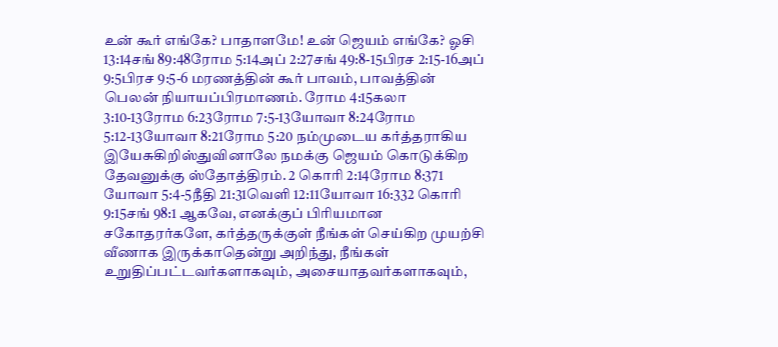உன் கூர் எங்கே? பாதாளமே! உன் ஜெயம் எங்கே? ஓசி 13:14சங் 89:48ரோம 5:14அப் 2:27சங் 49:8-15பிரச 2:15-16அப் 9:5பிரச 9:5-6 மரணத்தின் கூர் பாவம், பாவத்தின் பெலன் நியாயப்பிரமாணம். ரோம 4:15கலா 3:10-13ரோம 6:23ரோம 7:5-13யோவா 8:24ரோம 5:12-13யோவா 8:21ரோம 5:20 நம்முடைய கர்த்தராகிய இயேசுகிறிஸ்துவினாலே நமக்கு ஜெயம் கொடுக்கிற தேவனுக்கு ஸ்தோத்திரம். 2 கொரி 2:14ரோம 8:371 யோவா 5:4-5நீதி 21:31வெளி 12:11யோவா 16:332 கொரி 9:15சங் 98:1 ஆகவே, எனக்குப் பிரியமான சகோதரர்களே, கர்த்தருக்குள் நீங்கள் செய்கிற முயற்சி வீணாக இருக்காதென்று அறிந்து, நீங்கள் உறுதிப்பட்டவர்களாகவும், அசையாதவர்களாகவும்,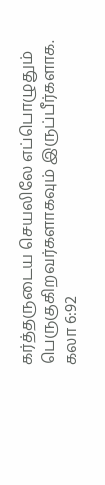கர்த்தருடைய செயலிலே எப்பொழுதும் பெருகுகிறவர்களாகவும் இருப்பீர்களாக. கலா 6:92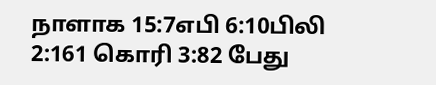நாளாக 15:7எபி 6:10பிலி 2:161 கொரி 3:82 பேது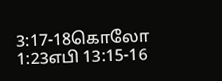3:17-18கொலோ 1:23எபி 13:15-16